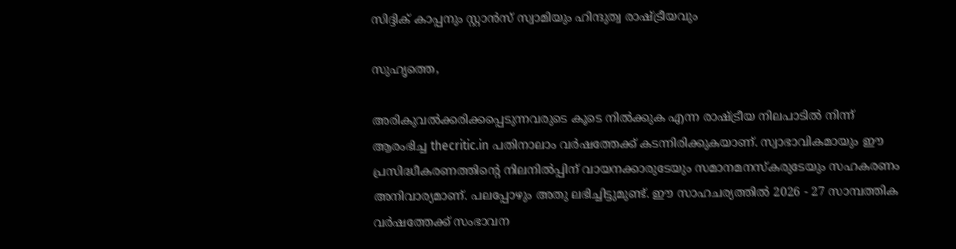സിദ്ദിക് കാപ്പനും സ്റ്റാന്‍സ് സ്വാമിയും ഹിന്ദുത്വ രാഷ്ട്രീയവും

സുഹൃത്തെ,

അരികുവല്‍ക്കരിക്കപ്പെടുന്നവരുടെ കൂടെ നില്‍ക്കുക എന്ന രാഷ്ട്രീയ നിലപാടില്‍ നിന്ന് ആരംഭിച്ച thecritic.in പതിനാലാം വര്‍ഷത്തേക്ക് കടന്നിരിക്കുകയാണ്. സ്വാഭാവികമായും ഈ പ്രസിദ്ധീകരണത്തിന്റെ നിലനില്‍പ്പിന് വായനക്കാരുടേയും സമാനമനസ്‌കരുടേയും സഹകരണം അനിവാര്യമാണ്. പലപ്പോഴും അതു ലഭിച്ചിട്ടുമുണ്ട്. ഈ സാഹചര്യത്തില്‍ 2026 - 27 സാമ്പത്തിക വര്‍ഷത്തേക്ക് സംഭാവന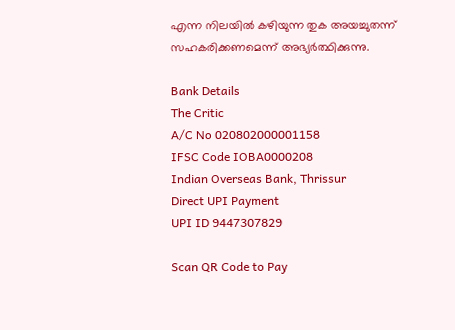എന്ന നിലയില്‍ കഴിയുന്ന തുക അയച്ചുതന്ന് സഹകരിക്കണമെന്ന് അഭ്യര്‍ത്ഥിക്കുന്നു.

Bank Details
The Critic
A/C No 020802000001158
IFSC Code IOBA0000208
Indian Overseas Bank, Thrissur
Direct UPI Payment
UPI ID 9447307829

Scan QR Code to Pay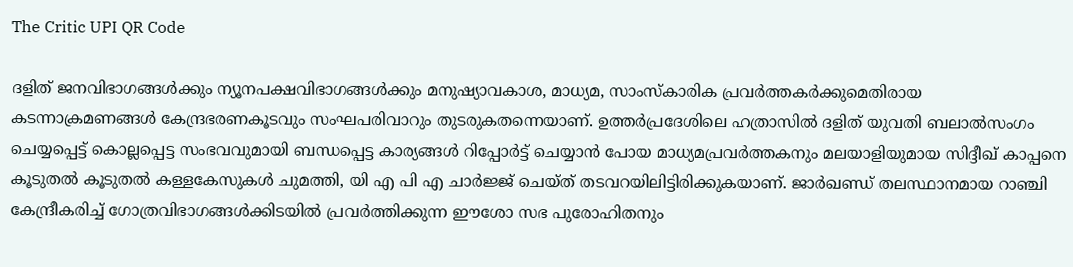The Critic UPI QR Code

ദളിത് ജനവിഭാഗങ്ങള്‍ക്കും ന്യൂനപക്ഷവിഭാഗങ്ങള്‍ക്കും മനുഷ്യാവകാശ, മാധ്യമ, സാംസ്‌കാരിക പ്രവര്‍ത്തകര്‍ക്കുമെതിരായ കടന്നാക്രമണങ്ങള്‍ കേന്ദ്രഭരണകൂടവും സംഘപരിവാറും തുടരുകതന്നെയാണ്. ഉത്തര്‍പ്രദേശിലെ ഹത്രാസില്‍ ദളിത് യുവതി ബലാല്‍സംഗം ചെയ്യപ്പെട്ട് കൊല്ലപ്പെട്ട സംഭവവുമായി ബന്ധപ്പെട്ട കാര്യങ്ങള്‍ റിപ്പോര്‍ട്ട് ചെയ്യാന്‍ പോയ മാധ്യമപ്രവര്‍ത്തകനും മലയാളിയുമായ സിദ്ദീഖ് കാപ്പനെ കൂടുതല്‍ കൂടുതല്‍ കള്ളകേസുകള്‍ ചുമത്തി, യി എ പി എ ചാര്‍ജ്ജ് ചെയ്ത് തടവറയിലിട്ടിരിക്കുകയാണ്. ജാര്‍ഖണ്ഡ് തലസ്ഥാനമായ റാഞ്ചി കേന്ദ്രീകരിച്ച് ഗോത്രവിഭാഗങ്ങള്‍ക്കിടയില്‍ പ്രവര്‍ത്തിക്കുന്ന ഈശോ സഭ പുരോഹിതനും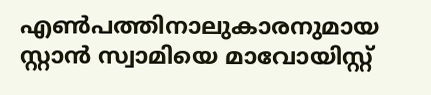എണ്‍പത്തിനാലുകാരനുമായ സ്റ്റാന്‍ സ്വാമിയെ മാവോയിസ്റ്റ്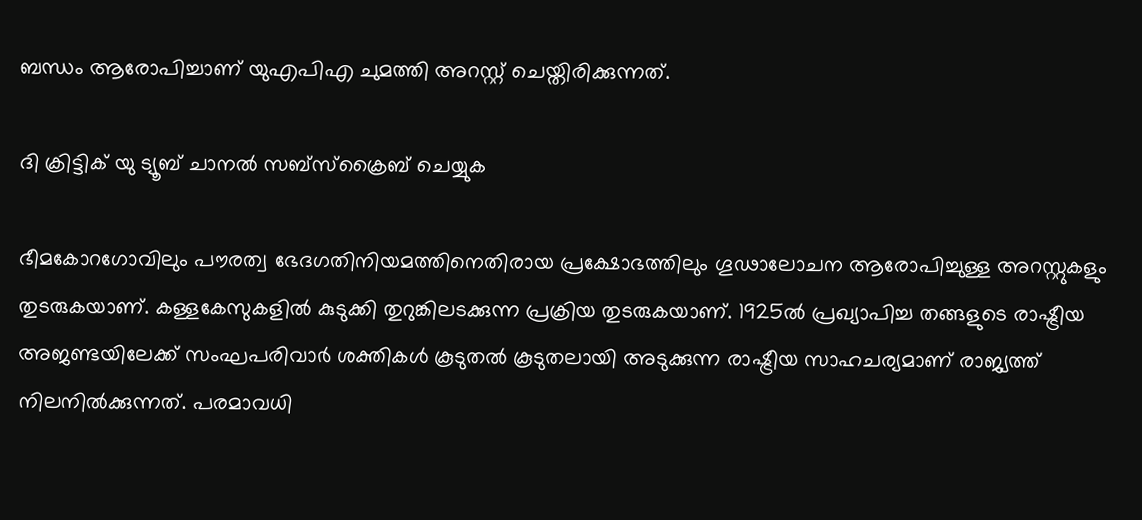ബന്ധം ആരോപിച്ചാണ് യുഎപിഎ ചുമത്തി അറസ്റ്റ് ചെയ്തിരിക്കുന്നത്.

ദി ക്രിട്ടിക് യു ട്യൂബ് ചാനല്‍ സബ്‌സ്‌ക്രൈബ് ചെയ്യുക

ഭീമകോറഗോവിലും പൗരത്വ ഭേദഗതിനിയമത്തിനെതിരായ പ്രക്ഷോഭത്തിലും ഗൂഢാലോചന ആരോപിച്ചുള്ള അറസ്റ്റുകളും തുടരുകയാണ്. കള്ളകേസുകളില്‍ കുടുക്കി തുറുങ്കിലടക്കുന്ന പ്രക്രിയ തുടരുകയാണ്. 1925ല്‍ പ്രഖ്യാപിച്ച തങ്ങളുടെ രാഷ്ട്രീയ അജണ്ടയിലേക്ക് സംഘപരിവാര്‍ ശക്തികള്‍ കൂടുതല്‍ കൂടുതലായി അടുക്കുന്ന രാഷ്ട്രീയ സാഹചര്യമാണ് രാജ്യത്ത് നിലനില്‍ക്കുന്നത്. പരമാവധി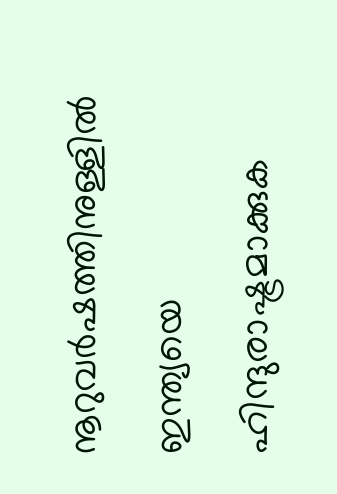നൂറുവര്‍ഷത്തിനുള്ളില്‍ ഇന്ത്യയെ ഹിന്ദുരാഷ്ട്രമാക്കുക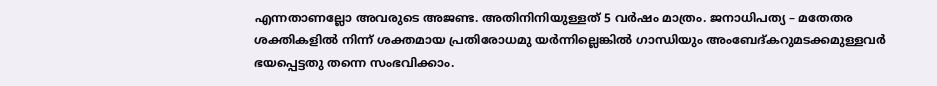എന്നതാണല്ലോ അവരുടെ അജണ്ട. അതിനിനിയുള്ളത് 5 വര്‍ഷം മാത്രം. ജനാധിപത്യ – മതേതര ശക്തികളില്‍ നിന്ന് ശക്തമായ പ്രതിരോധമു യര്‍ന്നില്ലെങ്കില്‍ ഗാന്ധിയും അംബേദ്കറുമടക്കമുള്ളവര്‍ ഭയപ്പെട്ടതു തന്നെ സംഭവിക്കാം.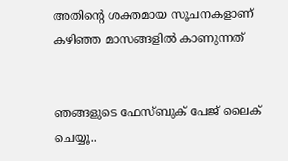അതിന്റെ ശക്തമായ സൂചനകളാണ് കഴിഞ്ഞ മാസങ്ങളില്‍ കാണുന്നത്


ഞങ്ങളുടെ ഫേസ്ബുക് പേജ് ലൈക് ചെയ്യൂ..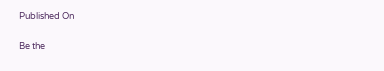Published On

Be the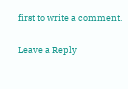first to write a comment.

Leave a Reply